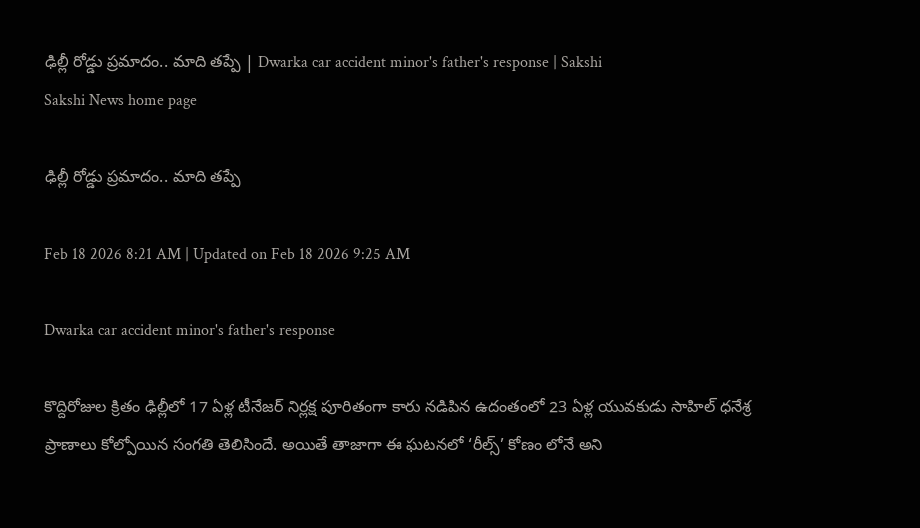ఢిల్లీ రోడ్డు ప్రమాదం.. మాది తప్పే | Dwarka car accident minor's father's response | Sakshi
Sakshi News home page

ఢిల్లీ రోడ్డు ప్రమాదం.. మాది తప్పే

Feb 18 2026 8:21 AM | Updated on Feb 18 2026 9:25 AM

Dwarka car accident minor's father's response

కొద్దిరోజుల క్రితం ఢిల్లీలో 17 ఏళ్ల టీనేజర్‌ నిర్లక్ష పూరితంగా కారు నడిపిన ఉదంతంలో 23 ఏళ్ల యువకుడు సాహిల్‌ ధనేశ్ర ప్రాణాలు కోల్పోయిన సంగతి తెలిసిందే. అయితే తాజాగా ఈ ఘటనలో ‘రీల్స్‌’ కోణం లోనే అని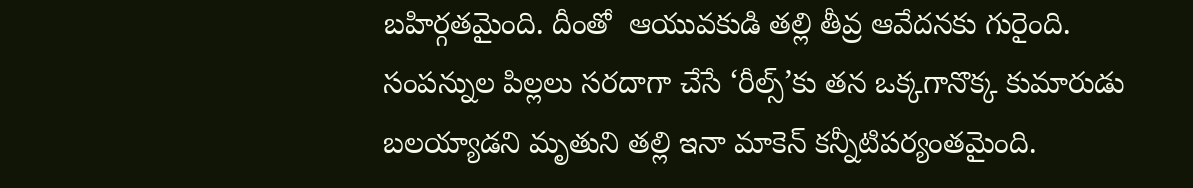బహిర్గతమైంది. దీంతో  ఆయువకుడి తల్లి తీవ్ర ఆవేదనకు గురైంది. సంపన్నుల పిల్లలు సరదాగా చేసే ‘రీల్స్‌’కు తన ఒక్కగానొక్క కుమారుడు బలయ్యాడని మృతుని తల్లి ఇనా మాకెన్‌ కన్నీటిపర్యంతమైంది.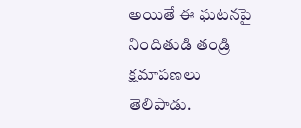అయితే ఈ ఘటనపై నిందితుడి తండ్రి క్షమాపణలు తెలిపాడు.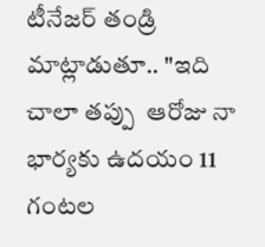టీనేజర్ తండ్రి  మాట్లాడుతూ.. "ఇది చాలా తప్పు  ఆరోజు నా భార్యకు ఉదయం 11 గంటల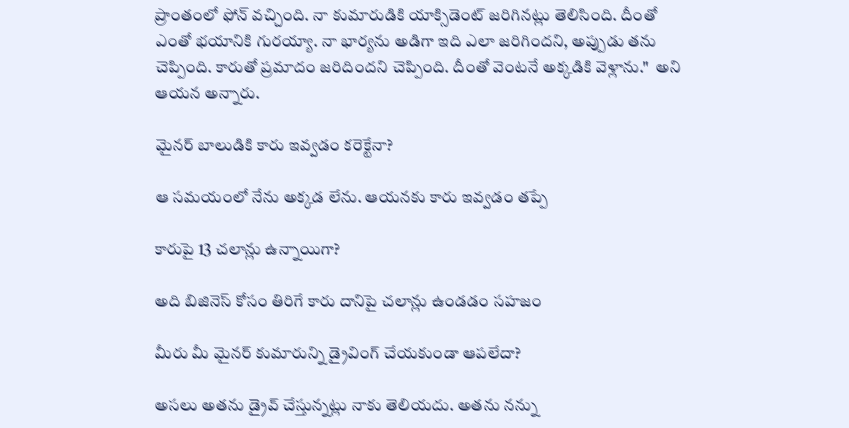ప్రాంతంలో ఫోన్ వచ్చింది. నా కుమారుడికి యాక్సిడెంట్ జరిగినట్లు తెలిసింది. దీంతో ఎంతో భయానికి గురయ్యా. నా భార్యను అడిగా ఇది ఎలా జరిగిందని, అప్పుడు తను చెప్పింది. కారుతో ప్రమాదం జరిదిందని చెప్పింది. దీంతో వెంటనే అక్కడికి వెళ్లాను."  అని  ఆయన అన్నారు.

మైనర్ బాలుడికి కారు ఇవ్వడం కరెక్టేనా?

ఆ సమయంలో నేను అక్కడ లేను. ఆయనకు కారు ఇవ్వడం తప్పే

కారుపై 13 చలాన్లు ఉన్నాయిగా?

అది బిజినెస్ కోసం తిరిగే కారు దానిపై చలాన్లు ఉండడం సహజం

మీరు మీ మైనర్ కుమారున్ని డ్రైవింగ్ చేయకుండా ఆపలేదా?

అసలు అతను డ్రైవ్ చేస్తున్నట్లు నాకు తెలియదు. అతను నన్ను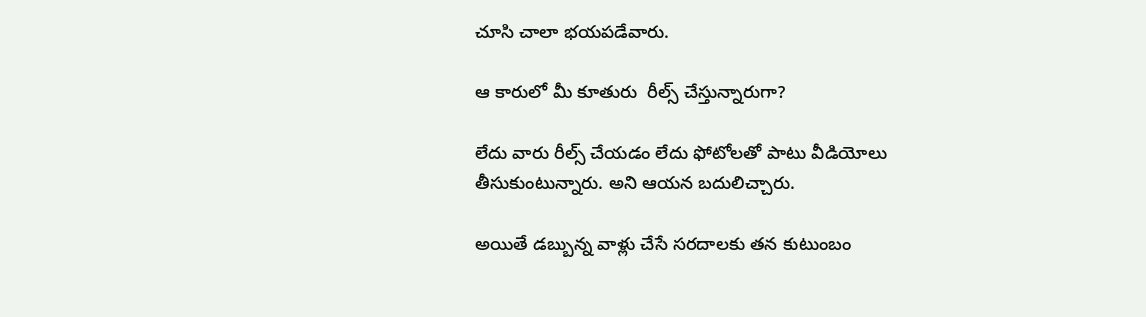చూసి చాలా భయపడేవారు.

ఆ కారులో మీ కూతురు  రీల్స్ చేస్తున్నారుగా?

లేదు వారు రీల్స్ చేయడం లేదు ఫోటోలతో పాటు వీడియోలు తీసుకుంటున్నారు. అని ఆయన బదులిచ్చారు.

అయితే డబ్బున్న వాళ్లు చేసే సరదాలకు తన కుటుంబం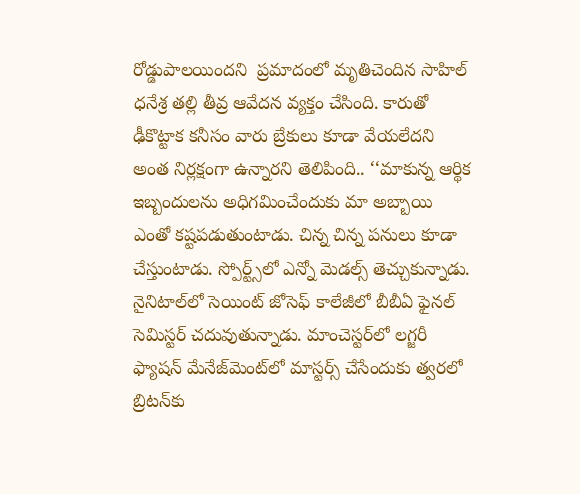రోడ్డుపాలయిందని  ప్రమాదంలో మృతిచెందిన సాహిల్‌ ధనేశ్ర తల్లి తీవ్ర ఆవేదన వ్యక్తం చేసింది. కారుతో ఢీకొట్టాక కనీసం వారు బ్రేకులు కూడా వేయలేదని అంత నిర్లక్షంగా ఉన్నారని తెలిపింది.. ‘‘మాకున్న ఆర్థిక ఇబ్బందులను అధిగమించేందుకు మా అబ్బాయి ఎంతో కష్టపడుతుంటాడు. చిన్న చిన్న పనులు కూడా చేస్తుంటాడు. స్పోర్ట్స్‌లో ఎన్నో మెడల్స్‌ తెచ్చుకున్నాడు. నైనిటాల్‌లో సెయింట్‌ జోసెఫ్‌ కాలేజీలో బీబీఏ ఫైనల్‌ సెమిస్టర్‌ చదువుతున్నాడు. మాంచెస్టర్‌లో లగ్జరీ ఫ్యాషన్‌ మేనేజ్‌మెంట్‌లో మాస్టర్స్‌ చేసేందుకు త్వరలో బ్రిటన్‌కు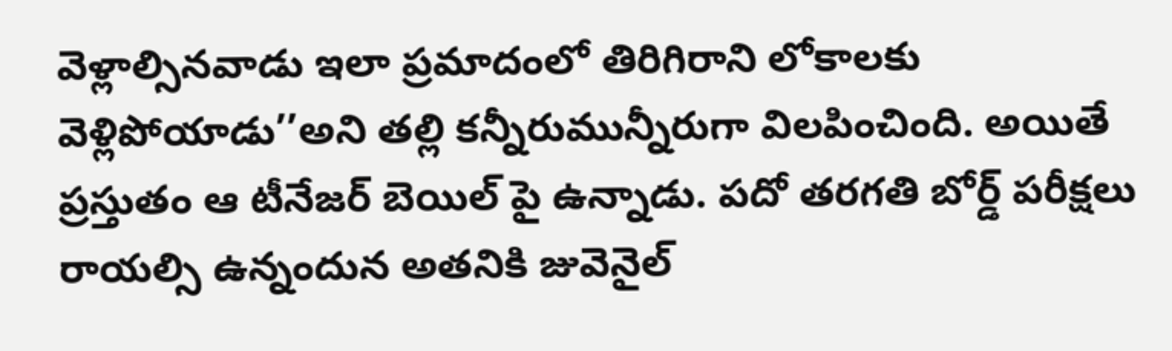వెళ్లాల్సినవాడు ఇలా ప్రమాదంలో తిరిగిరాని లోకాలకు వెళ్లిపోయాడు’’అని తల్లి కన్నీరుమున్నీరుగా విలపించింది. అయితే ప్రస్తుతం ఆ టీనేజర్ బెయిల్ పై ఉన్నాడు. పదో తరగతి బోర్డ్‌ పరీక్షలు రాయల్సి ఉన్నందున అతనికి జువెనైల్‌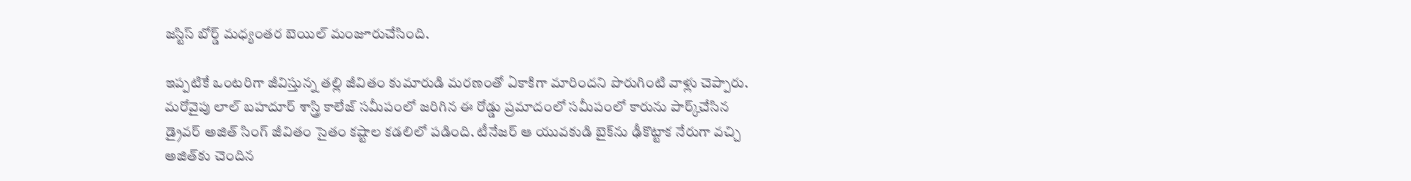జస్టిస్‌ బోర్డ్‌ మధ్యంతర బెయిల్‌ మంజూరుచేసింది.

ఇప్పటికే ఒంటరిగా జీవిస్తున్న తల్లి జీవితం కుమారుడి మరణంతో ఏకాకిగా మారిందని పొరుగింటి వాళ్లు చెప్పారు. మరోవైపు లాల్‌ బహదూర్‌ శాస్త్రి కాలేజ్‌ సమీపంలో జరిగిన ఈ రోడ్డు ప్రమాదంలో సమీపంలో కారును పార్క్‌చేసిన డ్రైవర్‌ అజిత్‌ సింగ్‌ జీవితం సైతం కష్టాల కడలిలో పడింది. టీనేజర్‌ ఆ యువకుడి బైక్‌ను ఢీకొట్టాక నేరుగా వచ్చి అజిత్‌కు చెందిన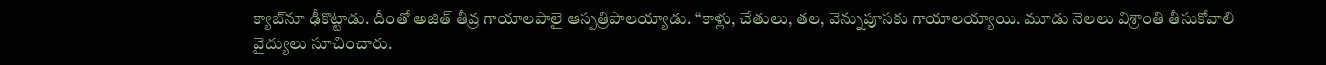క్యాబ్‌నూ ఢీకొట్టాడు. దీంతో అజిత్‌ తీవ్ర గాయాలపాలై ఆస్పత్రిపాలయ్యాడు. ‘‘కాళ్లు, చేతులు, తల, వెన్నుపూసకు గాయాలయ్యాయి. మూడు నెలలు విశ్రాంతి తీసుకోవాలి వైద్యులు సూచించారు.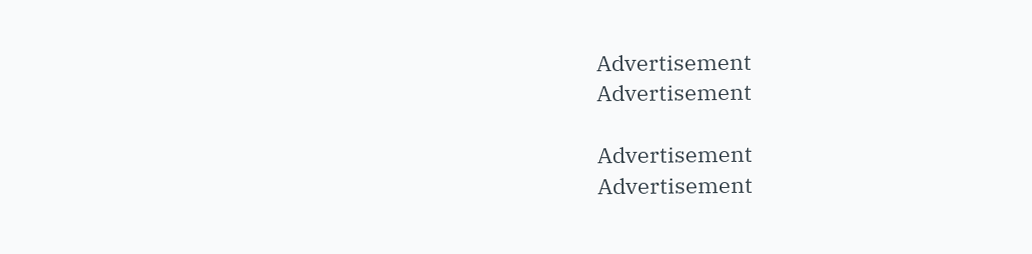Advertisement
Advertisement

Advertisement
Advertisement